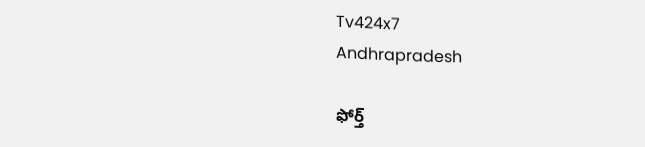Tv424x7
Andhrapradesh

ఫోర్త్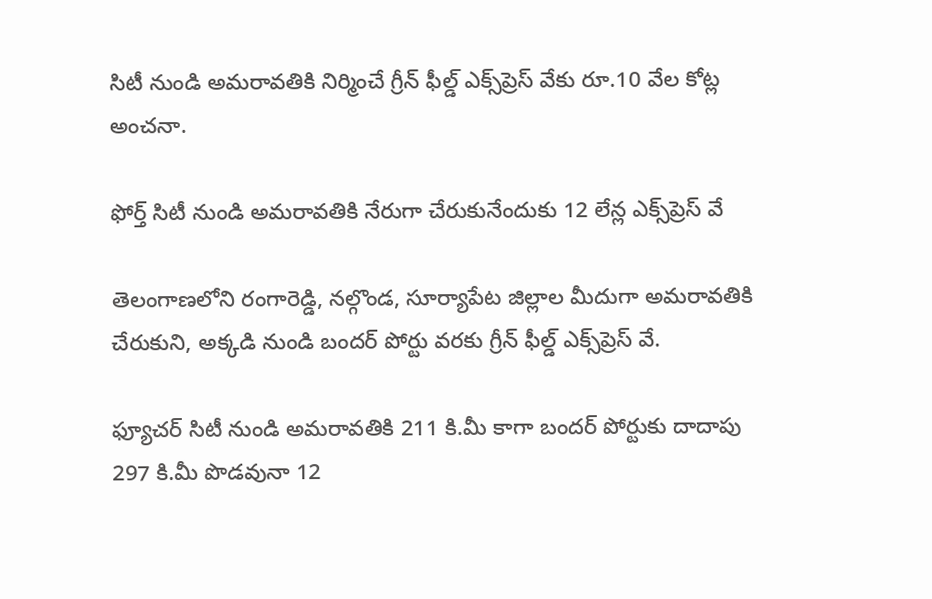సిటీ నుండి అమరావతికి నిర్మించే గ్రీన్ ఫీల్డ్ ఎక్స్‌ప్రెస్ వేకు రూ.10 వేల కోట్ల అంచనా.

ఫోర్త్ సిటీ నుండి అమరావతికి నేరుగా చేరుకునేందుకు 12 లేన్ల ఎక్స్‌ప్రెస్ వే

తెలంగాణలోని రంగారెడ్డి, నల్గొండ, సూర్యాపేట జిల్లాల మీదుగా అమరావతికి చేరుకుని, అక్కడి నుండి బందర్ పోర్టు వరకు గ్రీన్ ఫీల్డ్ ఎక్స్‌ప్రెస్ వే.

ఫ్యూచర్ సిటీ నుండి అమరావతికి 211 కి.మీ కాగా బందర్ పోర్టుకు దాదాపు 297 కి.మీ పొడవునా 12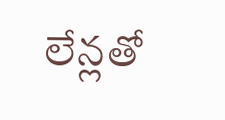లేన్లతో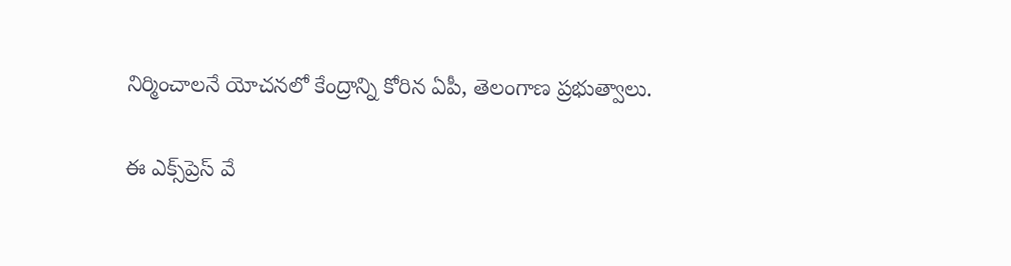నిర్మించాలనే యోచనలో కేంద్రాన్ని కోరిన ఏపీ, తెలంగాణ ప్రభుత్వాలు.

ఈ ఎక్స్‌ప్రెస్ వే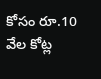కోసం రూ.10 వేల కోట్ల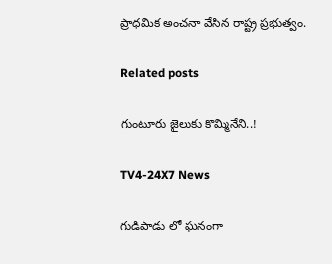ప్రాధమిక అంచనా వేసిన రాష్ట్ర ప్రభుత్వం.

Related posts

గుంటూరు జైలుకు కొమ్మినేని..!

TV4-24X7 News

గుడిపాడు లో ఘనంగా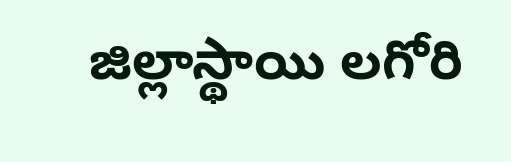జిల్లాస్థాయి లగోరి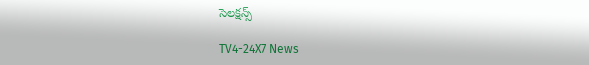సెలక్షన్స్

TV4-24X7 News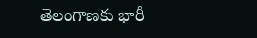తెలంగాణకు భారీ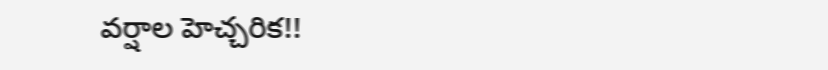వర్షాల హెచ్చరిక!!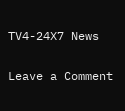TV4-24X7 News

Leave a Comment